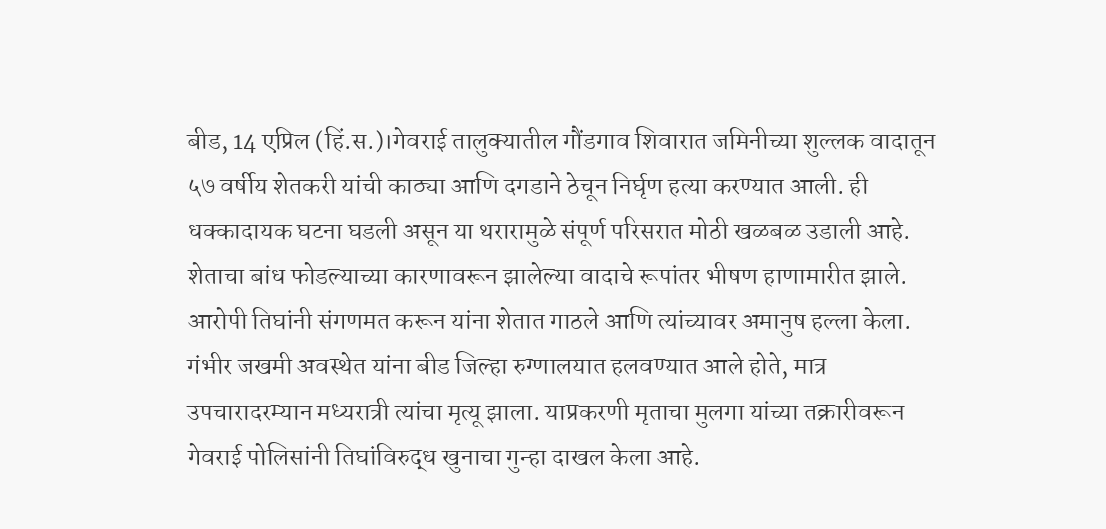बीड, 14 एप्रिल (हिं.स.)।गेवराई तालुक्यातील गौंडगाव शिवारात जमिनीच्या शुल्लक वादातून ५७ वर्षीय शेतकरी यांची काठ्या आणि दगडाने ठेचून निर्घृण हत्या करण्यात आली. ही धक्कादायक घटना घडली असून या थरारामुळे संपूर्ण परिसरात मोठी खळबळ उडाली आहे.
शेताचा बांध फोडल्याच्या कारणावरून झालेल्या वादाचे रूपांतर भीषण हाणामारीत झाले. आरोपी तिघांनी संगणमत करून यांना शेतात गाठले आणि त्यांच्यावर अमानुष हल्ला केला. गंभीर जखमी अवस्थेत यांना बीड जिल्हा रुग्णालयात हलवण्यात आले होते, मात्र उपचारादरम्यान मध्यरात्री त्यांचा मृत्यू झाला. याप्रकरणी मृताचा मुलगा यांच्या तक्रारीवरून गेवराई पोलिसांनी तिघांविरुद्ध खुनाचा गुन्हा दाखल केला आहे.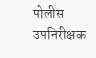पोलीस उपनिरीक्षक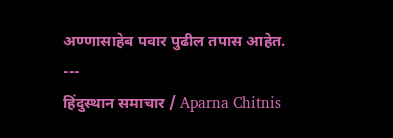अण्णासाहेब पवार पुढील तपास आहेत.
---
हिंदुस्थान समाचार / Aparna Chitnis